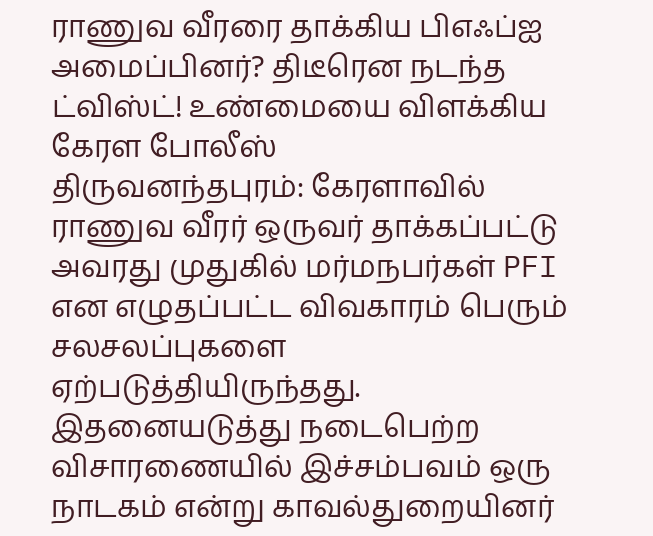ராணுவ வீரரை தாக்கிய பிஎஃப்ஐ அமைப்பினர்? திடீரென நடந்த ட்விஸ்ட்! உண்மையை விளக்கிய கேரள போலீஸ்
திருவனந்தபுரம்: கேரளாவில் ராணுவ வீரர் ஒருவர் தாக்கப்பட்டு அவரது முதுகில் மர்மநபர்கள் PFI என எழுதப்பட்ட விவகாரம் பெரும் சலசலப்புகளை ஏற்படுத்தியிருந்தது. இதனையடுத்து நடைபெற்ற விசாரணையில் இச்சம்பவம் ஒரு நாடகம் என்று காவல்துறையினர்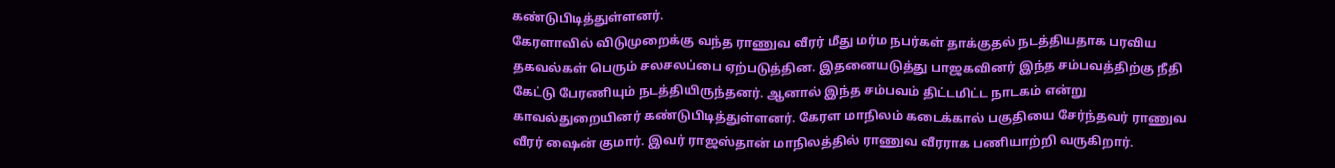கண்டுபிடித்துள்ளனர்.
கேரளாவில் விடுமுறைக்கு வந்த ராணுவ வீரர் மீது மர்ம நபர்கள் தாக்குதல் நடத்தியதாக பரவிய தகவல்கள் பெரும் சலசலப்பை ஏற்படுத்தின. இதனையடுத்து பாஜகவினர் இந்த சம்பவத்திற்கு நீதி கேட்டு பேரணியும் நடத்தியிருந்தனர். ஆனால் இந்த சம்பவம் திட்டமிட்ட நாடகம் என்று காவல்துறையினர் கண்டுபிடித்துள்ளனர். கேரள மாநிலம் கடைக்கால் பகுதியை சேர்ந்தவர் ராணுவ வீரர் ஷைன் குமார். இவர் ராஜஸ்தான் மாநிலத்தில் ராணுவ வீரராக பணியாற்றி வருகிறார்.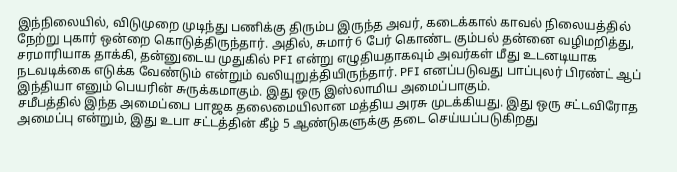இந்நிலையில், விடுமுறை முடிந்து பணிக்கு திரும்ப இருந்த அவர், கடைக்கால் காவல் நிலையத்தில் நேற்று புகார் ஒன்றை கொடுத்திருந்தார். அதில், சுமார் 6 பேர் கொண்ட கும்பல் தன்னை வழிமறித்து, சரமாரியாக தாக்கி, தன்னுடைய முதுகில் PFI என்று எழுதியதாகவும் அவர்கள் மீது உடனடியாக நடவடிக்கை எடுக்க வேண்டும் என்றும் வலியுறுத்தியிருந்தார். PFI எனப்படுவது பாப்புலர் பிரண்ட் ஆப் இந்தியா எனும் பெயரின் சுருக்கமாகும். இது ஒரு இஸ்லாமிய அமைப்பாகும்.
சமீபத்தில் இந்த அமைப்பை பாஜக தலைமையிலான மத்திய அரசு முடக்கியது. இது ஒரு சட்டவிரோத அமைப்பு என்றும், இது உபா சட்டத்தின் கீழ் 5 ஆண்டுகளுக்கு தடை செய்யப்படுகிறது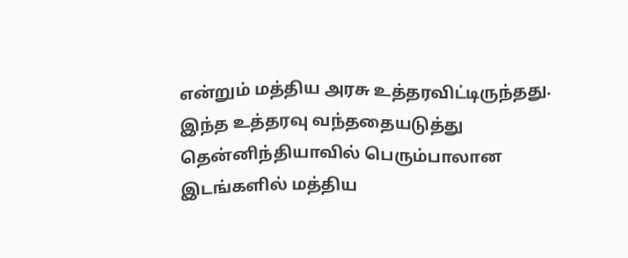என்றும் மத்திய அரசு உத்தரவிட்டிருந்தது. இந்த உத்தரவு வந்ததையடுத்து தென்னிந்தியாவில் பெரும்பாலான இடங்களில் மத்திய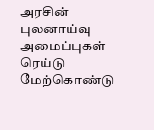அரசின் புலனாய்வு அமைப்புகள் ரெய்டு மேற்கொண்டு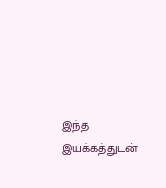இந்த இயக்கத்துடன்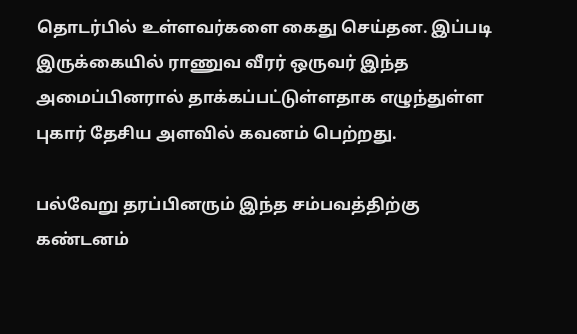தொடர்பில் உள்ளவர்களை கைது செய்தன. இப்படி இருக்கையில் ராணுவ வீரர் ஒருவர் இந்த அமைப்பினரால் தாக்கப்பட்டுள்ளதாக எழுந்துள்ள புகார் தேசிய அளவில் கவனம் பெற்றது.

பல்வேறு தரப்பினரும் இந்த சம்பவத்திற்கு கண்டனம்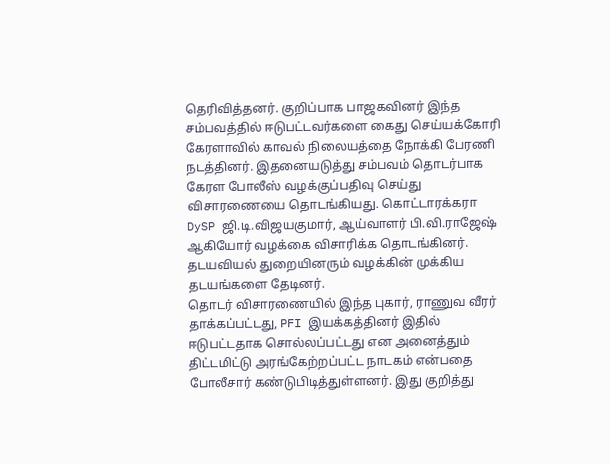தெரிவித்தனர். குறிப்பாக பாஜகவினர் இந்த சம்பவத்தில் ஈடுபட்டவர்களை கைது செய்யக்கோரி கேரளாவில் காவல் நிலையத்தை நோக்கி பேரணி நடத்தினர். இதனையடுத்து சம்பவம் தொடர்பாக கேரள போலீஸ் வழக்குப்பதிவு செய்து விசாரணையை தொடங்கியது. கொட்டாரக்கரா DySP ஜி.டி.விஜயகுமார், ஆய்வாளர் பி.வி.ராஜேஷ் ஆகியோர் வழக்கை விசாரிக்க தொடங்கினர். தடயவியல் துறையினரும் வழக்கின் முக்கிய தடயங்களை தேடினர்.
தொடர் விசாரணையில் இந்த புகார், ராணுவ வீரர் தாக்கப்பட்டது, PFI இயக்கத்தினர் இதில் ஈடுபட்டதாக சொல்லப்பட்டது என அனைத்தும் திட்டமிட்டு அரங்கேற்றப்பட்ட நாடகம் என்பதை போலீசார் கண்டுபிடித்துள்ளனர். இது குறித்து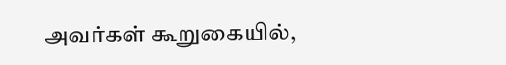அவர்கள் கூறுகையில்,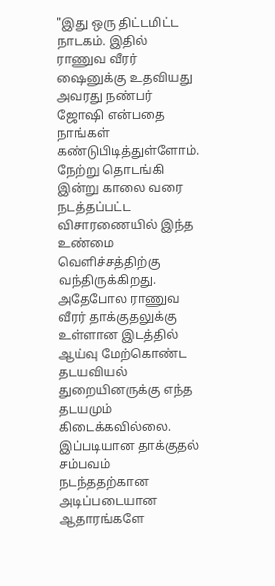"இது ஒரு திட்டமிட்ட நாடகம். இதில் ராணுவ வீரர் ஷைனுக்கு உதவியது அவரது நண்பர் ஜோஷி என்பதை நாங்கள் கண்டுபிடித்துள்ளோம். நேற்று தொடங்கி இன்று காலை வரை நடத்தப்பட்ட விசாரணையில் இந்த உண்மை வெளிச்சத்திற்கு வந்திருக்கிறது.
அதேபோல ராணுவ வீரர் தாக்குதலுக்கு உள்ளான இடத்தில் ஆய்வு மேற்கொண்ட தடயவியல் துறையினருக்கு எந்த தடயமும் கிடைக்கவில்லை. இப்படியான தாக்குதல் சம்பவம் நடந்ததற்கான அடிப்படையான ஆதாரங்களே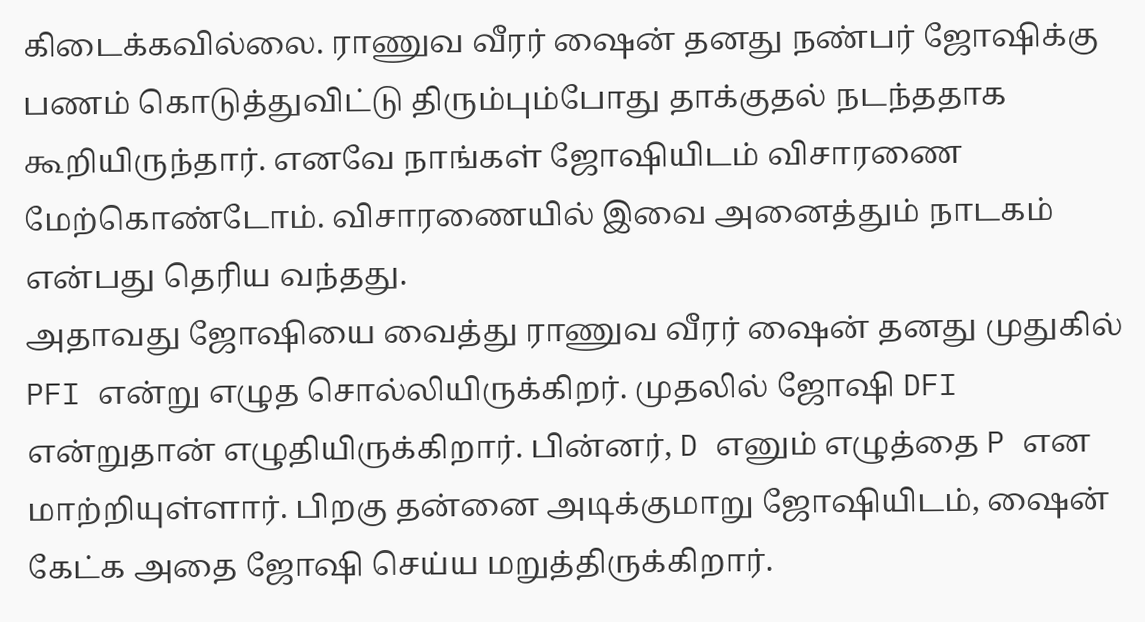கிடைக்கவில்லை. ராணுவ வீரர் ஷைன் தனது நண்பர் ஜோஷிக்கு பணம் கொடுத்துவிட்டு திரும்பும்போது தாக்குதல் நடந்ததாக கூறியிருந்தார். எனவே நாங்கள் ஜோஷியிடம் விசாரணை மேற்கொண்டோம். விசாரணையில் இவை அனைத்தும் நாடகம் என்பது தெரிய வந்தது.
அதாவது ஜோஷியை வைத்து ராணுவ வீரர் ஷைன் தனது முதுகில் PFI என்று எழுத சொல்லியிருக்கிறர். முதலில் ஜோஷி DFI என்றுதான் எழுதியிருக்கிறார். பின்னர், D எனும் எழுத்தை P என மாற்றியுள்ளார். பிறகு தன்னை அடிக்குமாறு ஜோஷியிடம், ஷைன் கேட்க அதை ஜோஷி செய்ய மறுத்திருக்கிறார்.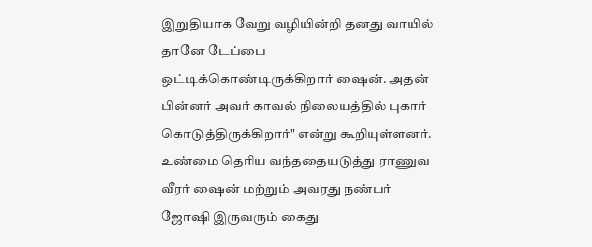இறுதியாக வேறு வழியின்றி தனது வாயில் தானே டேப்பை ஒட்டிக்கொண்டிருக்கிறார் ஷைன். அதன் பின்னர் அவர் காவல் நிலையத்தில் புகார் கொடுத்திருக்கிறார்" என்று கூறியுள்ளனர்.
உண்மை தெரிய வந்ததையடுத்து ராணுவ வீரர் ஷைன் மற்றும் அவரது நண்பர் ஜோஷி இருவரும் கைது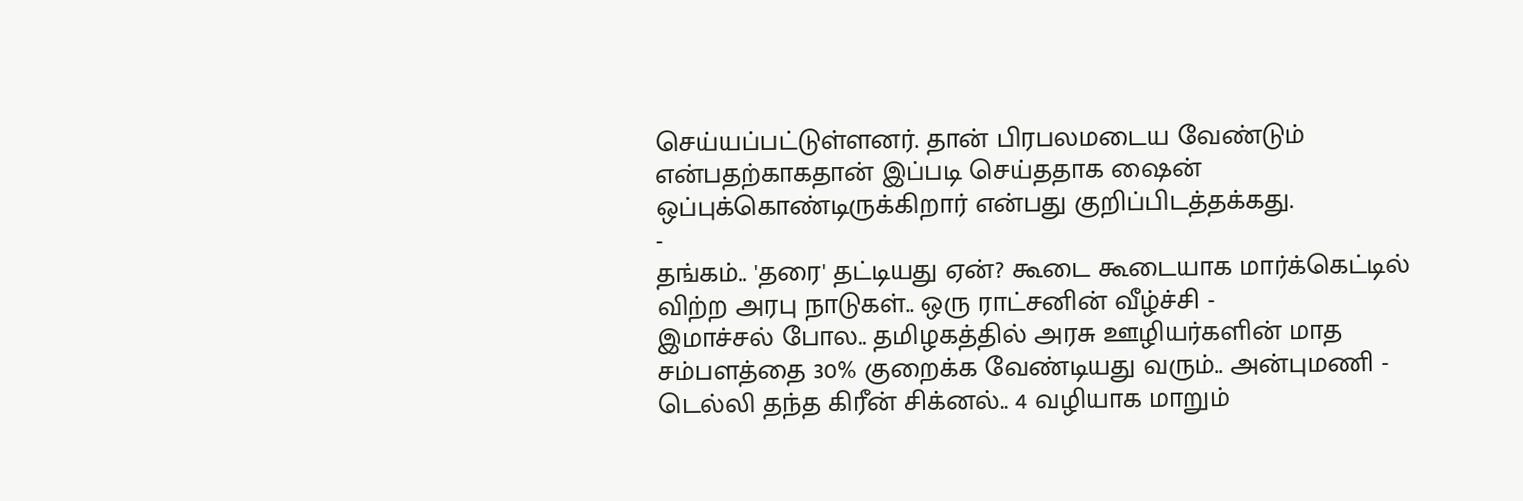செய்யப்பட்டுள்ளனர். தான் பிரபலமடைய வேண்டும் என்பதற்காகதான் இப்படி செய்ததாக ஷைன் ஒப்புக்கொண்டிருக்கிறார் என்பது குறிப்பிடத்தக்கது.
-
தங்கம்.. 'தரை' தட்டியது ஏன்? கூடை கூடையாக மார்க்கெட்டில் விற்ற அரபு நாடுகள்.. ஒரு ராட்சனின் வீழ்ச்சி -
இமாச்சல் போல.. தமிழகத்தில் அரசு ஊழியர்களின் மாத சம்பளத்தை 30% குறைக்க வேண்டியது வரும்.. அன்புமணி -
டெல்லி தந்த கிரீன் சிக்னல்.. 4 வழியாக மாறும்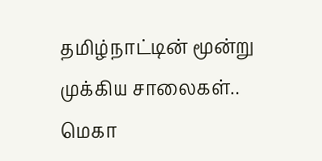தமிழ்நாட்டின் மூன்று முக்கிய சாலைகள்.. மெகா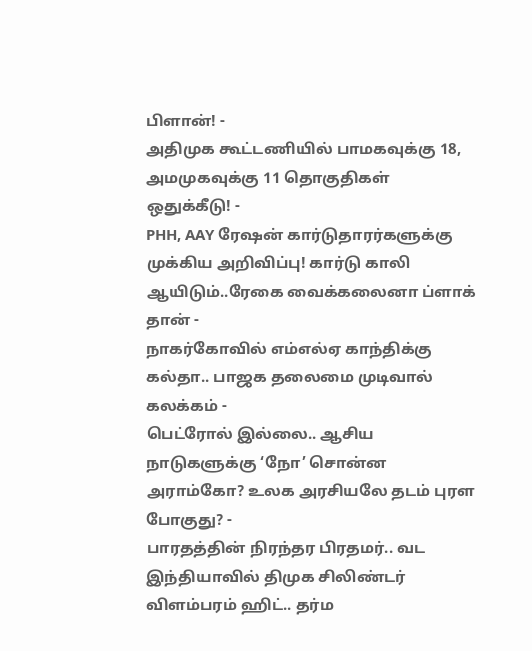பிளான்! -
அதிமுக கூட்டணியில் பாமகவுக்கு 18, அமமுகவுக்கு 11 தொகுதிகள் ஒதுக்கீடு! -
PHH, AAY ரேஷன் கார்டுதாரர்களுக்கு முக்கிய அறிவிப்பு! கார்டு காலி ஆயிடும்..ரேகை வைக்கலைனா ப்ளாக் தான் -
நாகர்கோவில் எம்எல்ஏ காந்திக்கு கல்தா.. பாஜக தலைமை முடிவால் கலக்கம் -
பெட்ரோல் இல்லை.. ஆசிய நாடுகளுக்கு ‘நோ’ சொன்ன அராம்கோ? உலக அரசியலே தடம் புரள போகுது? -
பாரதத்தின் நிரந்தர பிரதமர்.. வட இந்தியாவில் திமுக சிலிண்டர் விளம்பரம் ஹிட்.. தர்ம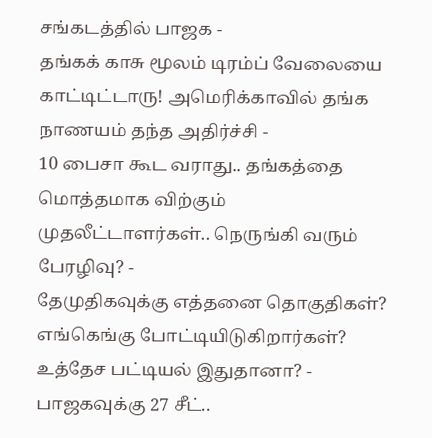சங்கடத்தில் பாஜக -
தங்கக் காசு மூலம் டிரம்ப் வேலையை காட்டிட்டாரு! அமெரிக்காவில் தங்க நாணயம் தந்த அதிர்ச்சி -
10 பைசா கூட வராது.. தங்கத்தை மொத்தமாக விற்கும் முதலீட்டாளர்கள்.. நெருங்கி வரும் பேரழிவு? -
தேமுதிகவுக்கு எத்தனை தொகுதிகள்? எங்கெங்கு போட்டியிடுகிறார்கள்? உத்தேச பட்டியல் இதுதானா? -
பாஜகவுக்கு 27 சீட்..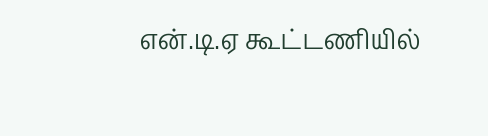என்.டி.ஏ கூட்டணியில்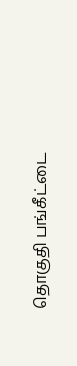தொகுதி பங்கீட்டை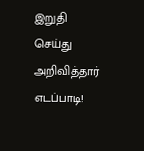இறுதி செய்து அறிவித்தார் எடப்பாடி!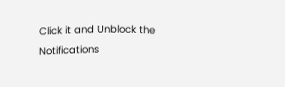Click it and Unblock the Notifications